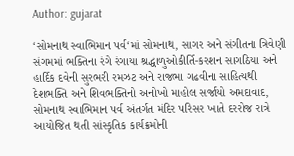Author: gujarat

‘સોમનાથ સ્વાભિમાન પર્વ‘માં સોમનાથ, સાગર અને સંગીતના ત્રિવેણી સંગમમાં ભક્તિના રંગે રંગાયા શ્રદ્ધાળુઓકીર્તિ-કરશન સાગઠિયા અને હાર્દિક દવેની સુરભરી રમઝટ અને રાજભા ગઢવીના સાહિત્યથી દેશભક્તિ અને શિવભક્તિનો અનોખો માહોલ સર્જાયો અમદાવાદ, સોમનાથ સ્વાભિમાન પર્વ અંતર્ગત મંદિર પરિસર ખાતે દરરોજ રાત્રે આયોજિત થતી સાંસ્કૃતિક કાર્યક્રમોની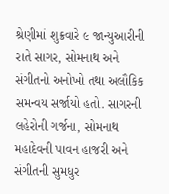શ્રેણીમાં શુક્રવારે ૯ જાન્યુઆરીની રાતે સાગર, સોમનાથ અને સંગીતનો અનોખો તથા અલૌકિક સમન્વય સર્જાયો હતો. સાગરની લહેરોની ગર્જના, સોમનાથ મહાદેવની પાવન હાજરી અને સંગીતની સુમધુર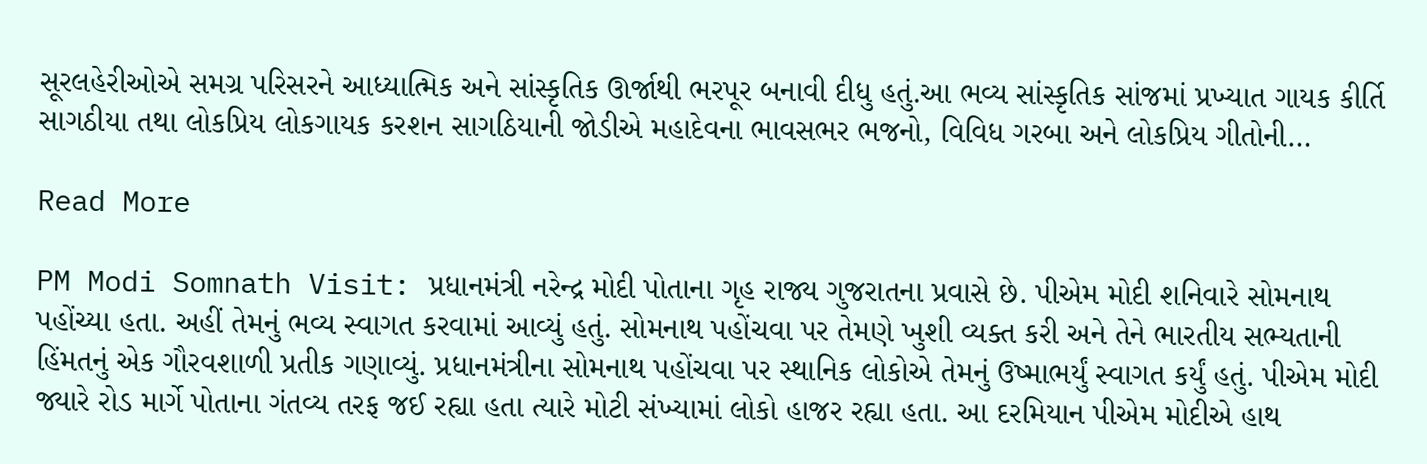સૂરલહેરીઓએ સમગ્ર પરિસરને આધ્યાત્મિક અને સાંસ્કૃતિક ઊર્જાથી ભરપૂર બનાવી દીધુ હતું.આ ભવ્ય સાંસ્કૃતિક સાંજમાં પ્રખ્યાત ગાયક કીર્તિ સાગઠીયા તથા લોકપ્રિય લોકગાયક કરશન સાગઠિયાની જોડીએ મહાદેવના ભાવસભર ભજનો, વિવિધ ગરબા અને લોકપ્રિય ગીતોની…

Read More

PM Modi Somnath Visit: પ્રધાનમંત્રી નરેન્દ્ર મોદી પોતાના ગૃહ રાજ્ય ગુજરાતના પ્રવાસે છે. પીએમ મોદી શનિવારે સોમનાથ પહોંચ્યા હતા. અહીં તેમનું ભવ્ય સ્વાગત કરવામાં આવ્યું હતું. સોમનાથ પહોંચવા પર તેમણે ખુશી વ્યક્ત કરી અને તેને ભારતીય સભ્યતાની હિંમતનું એક ગૌરવશાળી પ્રતીક ગણાવ્યું. પ્રધાનમંત્રીના સોમનાથ પહોંચવા પર સ્થાનિક લોકોએ તેમનું ઉષ્માભર્યું સ્વાગત કર્યું હતું. પીએમ મોદી જ્યારે રોડ માર્ગે પોતાના ગંતવ્ય તરફ જઈ રહ્યા હતા ત્યારે મોટી સંખ્યામાં લોકો હાજર રહ્યા હતા. આ દરમિયાન પીએમ મોદીએ હાથ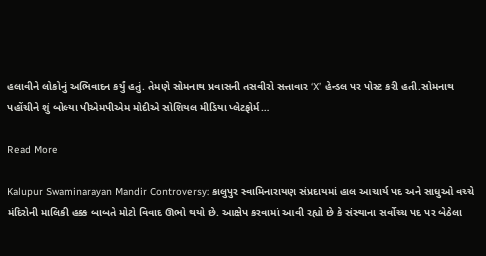હલાવીને લોકોનું અભિવાદન કર્યું હતું. તેમણે સોમનાથ પ્રવાસની તસવીરો સત્તાવાર ‘X’ હેન્ડલ પર પોસ્ટ કરી હતી.સોમનાથ પહોંચીને શું બોલ્યા પીએમપીએમ મોદીએ સોશિયલ મીડિયા પ્લેટફોર્મ…

Read More

Kalupur Swaminarayan Mandir Controversy: કાલુપુર સ્વામિનારાયણ સંપ્રદાયમાં હાલ આચાર્ય પદ અને સાધુઓ વચ્ચે મંદિરોની માલિકી હક્ક બાબતે મોટો વિવાદ ઊભો થયો છે. આક્ષેપ કરવામાં આવી રહ્યો છે કે સંસ્થાના સર્વોચ્ચ પદ પર બેઠેલા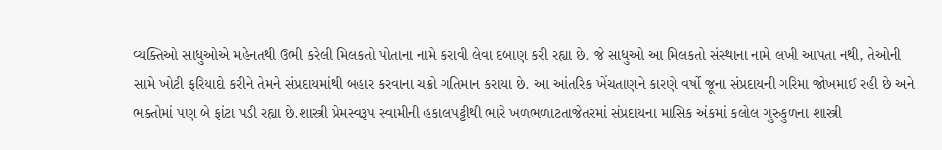વ્યક્તિઓ સાધુઓએ મહેનતથી ઉભી કરેલી મિલકતો પોતાના નામે કરાવી લેવા દબાણ કરી રહ્યા છે. જે સાધુઓ આ મિલકતો સંસ્થાના નામે લખી આપતા નથી, તેઓની સામે ખોટી ફરિયાદો કરીને તેમને સંપ્રદાયમાંથી બહાર કરવાના ચક્રો ગતિમાન કરાયા છે. આ આંતરિક ખેંચતાણને કારણે વર્ષો જૂના સંપ્રદાયની ગરિમા જોખમાઈ રહી છે અને ભક્તોમાં પણ બે ફાંટા પડી રહ્યા છે.શાસ્ત્રી પ્રેમસ્વરૂપ સ્વામીની હકાલપટ્ટીથી ભારે ખળભળાટતાજેતરમાં સંપ્રદાયના માસિક અંકમાં કલોલ ગુરુકુળના શાસ્ત્રી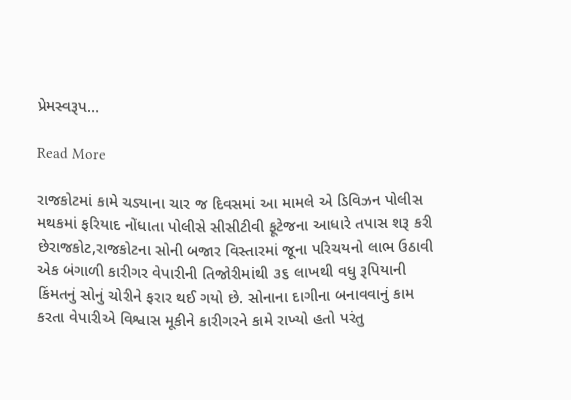પ્રેમસ્વરૂપ…

Read More

રાજકોટમાં કામે ચડ્યાના ચાર જ દિવસમાં આ મામલે એ ડિવિઝન પોલીસ મથકમાં ફરિયાદ નોંધાતા પોલીસે સીસીટીવી ફૂટેજના આધારે તપાસ શરૂ કરી છેરાજકોટ,રાજકોટના સોની બજાર વિસ્તારમાં જૂના પરિચયનો લાભ ઉઠાવી એક બંગાળી કારીગર વેપારીની તિજોરીમાંથી ૩૬ લાખથી વધુ રૂપિયાની કિંમતનું સોનું ચોરીને ફરાર થઈ ગયો છે. સોનાના દાગીના બનાવવાનું કામ કરતા વેપારીએ વિશ્વાસ મૂકીને કારીગરને કામે રાખ્યો હતો પરંતુ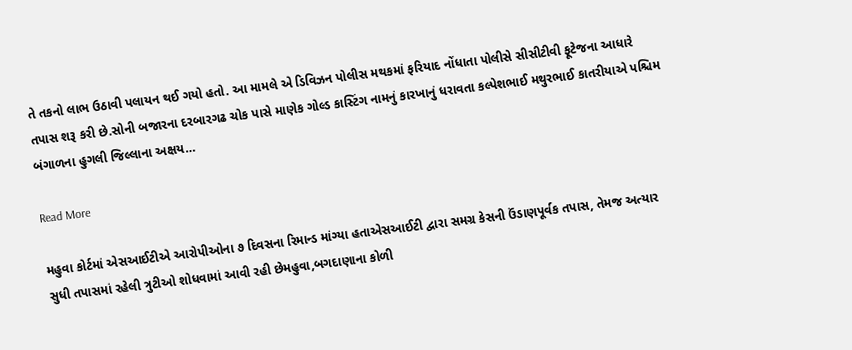તે તકનો લાભ ઉઠાવી પલાયન થઈ ગયો હતો. આ મામલે એ ડિવિઝન પોલીસ મથકમાં ફરિયાદ નોંધાતા પોલીસે સીસીટીવી ફૂટેજના આધારે તપાસ શરૂ કરી છે.સોની બજારના દરબારગઢ ચોક પાસે માણેક ગોલ્ડ કાસ્ટિંગ નામનું કારખાનું ધરાવતા કલ્પેશભાઈ મથુરભાઈ કાતરીયાએ પશ્ચિમ બંગાળના હુગલી જિલ્લાના અક્ષય…

Read More

મહુવા કોર્ટમાં એસઆઈટીએ આરોપીઓના ૭ દિવસના રિમાન્ડ માંગ્યા હતાએસઆઈટી દ્વારા સમગ્ર કેસની ઉંડાણપૂર્વક તપાસ, તેમજ અત્યાર સુધી તપાસમાં રહેલી ત્રુટીઓ શોધવામાં આવી રહી છેમહુવા,બગદાણાના કોળી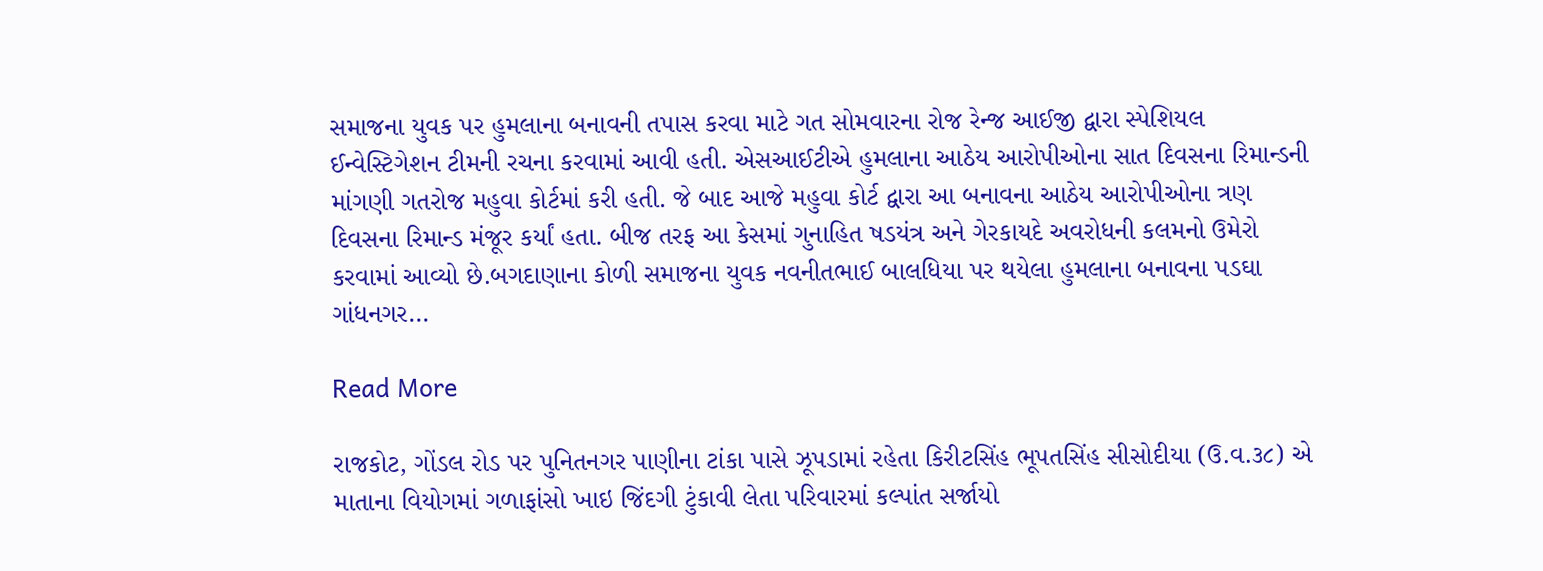સમાજના યુવક પર હુમલાના બનાવની તપાસ કરવા માટે ગત સોમવારના રોજ રેન્જ આઈજી દ્વારા સ્પેશિયલ ઈન્વેસ્ટિગેશન ટીમની રચના કરવામાં આવી હતી. એસઆઈટીએ હુમલાના આઠેય આરોપીઓના સાત દિવસના રિમાન્ડની માંગણી ગતરોજ મહુવા કોર્ટમાં કરી હતી. જે બાદ આજે મહુવા કોર્ટ દ્વારા આ બનાવના આઠેય આરોપીઓના ત્રણ દિવસના રિમાન્ડ મંજૂર કર્યાં હતા. બીજ તરફ આ કેસમાં ગુનાહિત ષડયંત્ર અને ગેરકાયદે અવરોધની કલમનો ઉમેરો કરવામાં આવ્યો છે.બગદાણાના કોળી સમાજના યુવક નવનીતભાઈ બાલધિયા પર થયેલા હુમલાના બનાવના પડઘા ગાંધનગર…

Read More

રાજકોટ, ગોંડલ રોડ પર પુનિતનગર પાણીના ટાંકા પાસે ઝૂપડામાં રહેતા કિરીટસિંહ ભૂપતસિંહ સીસોદીયા (ઉ.વ.૩૮) એ માતાના વિયોગમાં ગળાફાંસો ખાઇ જિંદગી ટુંકાવી લેતા પરિવારમાં કલ્પાંત સર્જાયો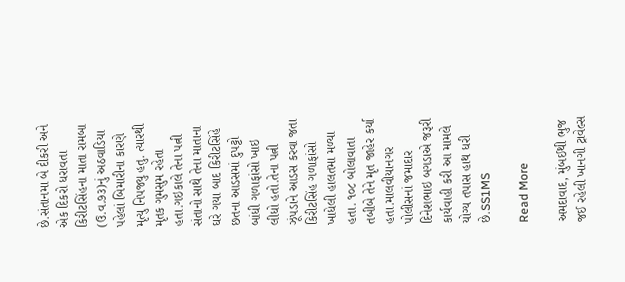છે.સંતાનમા બે દીકરી અને એક દિકરો ધરાવતા કિરીટસિંહના માતા રામબા (ઉ.વ.૭૩)નું અઠવાડિયા પહેલાં બિમારીના કારણે મૃત્યુ નિપજ્યુ હતુ. ત્યારથી મૃતક ગુમસુમ રહેતા હતા.ગઇકાલે તેના પત્ની સંતાનો સાથે તેના માતાના ઘરે ગયા બાદ કિરીટસિંહે છતના આડસમાં દુપટ્ટો બાંધી ગળાફાંસો ખાઇ લીધો હતો.તેના પત્ની ઝૂંપડાને આડસ કરવા જતા કિરીટસિંહ ગળાફાંસો ખાધેલી હાલતમા મળ્યા હતા. ૧૦૮ બોલાવાતા તબીબે તેને મૃત જાહેર કર્યા હતા.માલવીયાનગર પોલીસનાં જમાદાર દિનેશભાઇ બગડાએ જરૂરી કાર્યવાહી કરી આ મામલે યોગ્ય તપાસ હાથ ધરી છે.SS1MS

Read More

અમદાવાદ, મુંબઈથી ભુજ જઈ રહેલી ખાનગી ટ્રાવેલ્સ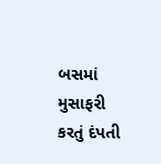બસમાં મુસાફરી કરતું દંપતી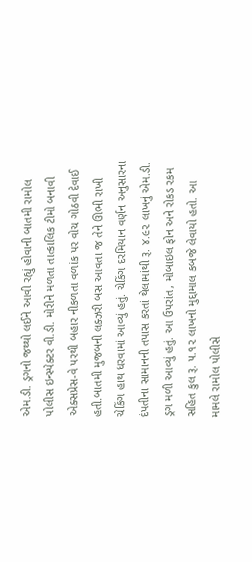એમ.ડી. ડ્રગનો જથ્થો લઈને આવી રહ્યું હોવાની બાતમી રામોલ પોલીસ ઇન્સ્પેક્ટર વી.ડી. મોરીને મળતા તાત્કાલિક ટીમો બનાવી એક્સપ્રેસ-વે પરથી બહાર નીકળતા વળાંક પર વોચ ગોઠવી દેવાઈ હતી.બાતમી મુજબની લક્ઝરી બસ આવતા જ તેને ઊભી રાખી ચેકિંગ હાથ ધરવામાં આવ્યું હતું. ચેકિંગ દરમિયાન વર્ણન અનુસારના દંપતીના સામાનની તપાસ કરતાં થેલામાંથી રૂ. ૪.૯૨ લાખનું એમ.ડી. ડ્રગ મળી આવ્યું હતું. આ ઉપરાંત, મોબાઇલ ફોન અને રોકડ રકમ સહિત કુલ રૂ. ૫.૧૨ લાખનો મુદ્દામાલ કબજે લેવાયો હતો. આ મામલે રામોલ પોલીસે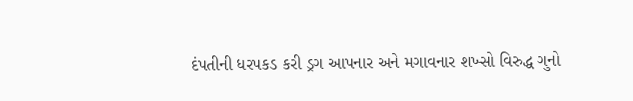દંપતીની ધરપકડ કરી ડ્રગ આપનાર અને મગાવનાર શખ્સો વિરુદ્ધ ગુનો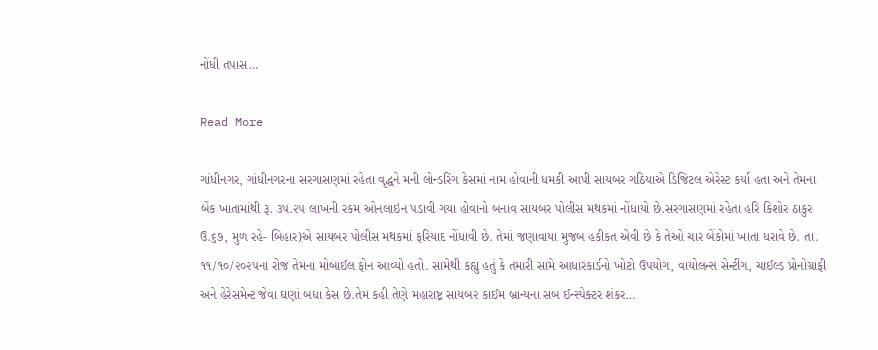નોંધી તપાસ…

Read More

ગાંધીનગર, ગાંધીનગરના સરગાસણમાં રહેતા વૃદ્ધને મની લોન્ડરિંગ કેસમાં નામ હોવાની ધમકી આપી સાયબર ગઠિયાએ ડિજિટલ એરેસ્ટ કર્યા હતા અને તેમના બેંક ખાતામાંથી રૂ. ૩૫.૨૫ લાખની રકમ ઓનલાઇન પડાવી ગયા હોવાનો બનાવ સાયબર પોલીસ મથકમાં નોંધાયો છે.સરગાસણમાં રહેતા હરિ કિશોર ઠાકુર ઉ.૬૭, મુળ રહે- બિહાર)એ સાયબર પોલીસ મથકમાં ફરિયાદ નોંધાવી છે. તેમાં જણાવાયા મુજબ હકીકત એવી છે કે તેઓ ચાર બેંકોમાં ખાતા ધરાવે છે. તા. ૧૧/૧૦/૨૦૨૫ના રોજ તેમના મોબાઈલ ફોન આવ્યો હતો. સામેથી કહ્યુ હતું કે તમારી સામે આધારકાર્ડનો ખોટો ઉપયોગ, વાયોલન્સ સેન્ટીંગ, ચાઈલ્ડ પ્રોનોગ્રાફી અને હેરેસમેન્ટ જેવા ઘણાં બધા કેસ છે.તેમ કહી તેણે મહારાષ્ટ્ર સાયબ૨ કાઈમ બ્રાન્યના સબ ઈન્સ્પેક્ટર શંકર…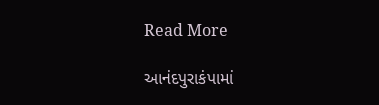Read More

આનંદપુરાકંપામાં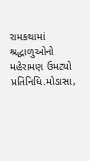રામકથામાં શ્રદ્ધાળુઓનો મહેરામણ ઉમટ્યો પ્રતિનિધિ.મોડાસા,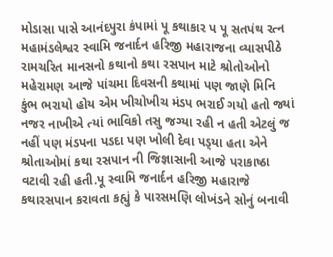મોડાસા પાસે આનંદપુરા કંપામાં પૂ કથાકાર પ પૂ સતપંથ રત્ન મહામંડલેશ્વર સ્વામિ જનાર્દન હરિજી મહારાજના વ્યાસપીઠે રામચરિત માનસનો કથાનો કથા રસપાન માટે શ્રોતોઓનો મહેરામણ આજે પાંચમા દિવસની કથામાં પણ જાણે મિનિ કુંભ ભરાયો હોય એમ ખીચોખીચ મંડપ ભરાઈ ગયો હતો જ્યાં નજર નાખીએ ત્યાં ભાવિકો તસુ જગ્યા રહી ન હતી એટલું જ નહીં પણ મંડપના પડદા પણ ખોલી દેવા પડ્‌યા હતા એને શ્રોતાઓમાં કથા રસપાન ની જિજ્ઞાસાની આજે પરાકાષ્ઠા વટાવી રહી હતી.પૂ સ્વામિ જનાર્દન હરિજી મહારાજે કથારસપાન કરાવતા કહ્યું કે પારસમણિ લોખંડને સોનું બનાવી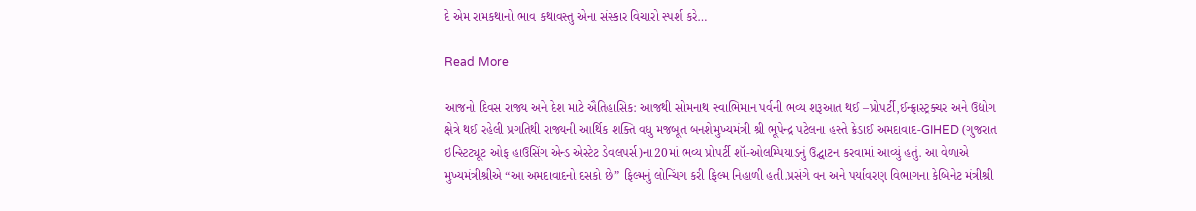દે એમ રામકથાનો ભાવ કથાવસ્તુ એના સંસ્કાર વિચારો સ્પર્શ કરે…

Read More

આજનો દિવસ રાજ્ય અને દેશ માટે ઐતિહાસિક: આજથી સોમનાથ સ્વાભિમાન પર્વની ભવ્ય શરૂઆત થઈ –પ્રોપર્ટી,ઈન્ફ્રાસ્ટ્રક્ચર અને ઉદ્યોગ ક્ષેત્રે થઈ રહેલી પ્રગતિથી રાજ્યની આર્થિક શક્તિ વધુ મજબૂત બનશેમુખ્યમંત્રી શ્રી ભૂપેન્દ્ર પટેલના હસ્તે ક્રેડાઈ અમદાવાદ-GIHED (ગુજરાત ઇન્સ્ટિટ્યૂટ ઓફ હાઉસિંગ એન્ડ એસ્ટેટ ડેવલપર્સ)ના20માં ભવ્ય પ્રોપર્ટી શૉ-ઓલમ્પિયાડનું ઉદ્ઘાટન કરવામાં આવ્યું હતું. આ વેળાએ મુખ્યમંત્રીશ્રીએ “આ અમદાવાદનો દસકો છે” ફિલ્મનું લોન્ચિંગ કરી ફિલ્મ નિહાળી હતી.પ્રસંગે વન અને પર્યાવરણ વિભાગના કેબિનેટ મંત્રીશ્રી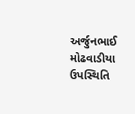અર્જુનભાઈ મોઢવાડીયા ઉપસ્થિતિ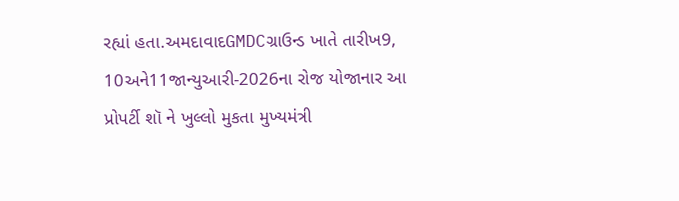રહ્યાં હતા.અમદાવાદGMDCગ્રાઉન્ડ ખાતે તારીખ9, 10અને11જાન્યુઆરી-2026ના રોજ યોજાનાર આ પ્રોપર્ટી શૉ ને ખુલ્લો મુકતા મુખ્યમંત્રી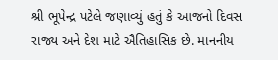શ્રી ભૂપેન્દ્ર પટેલે જણાવ્યું હતું કે આજનો દિવસ રાજ્ય અને દેશ માટે ઐતિહાસિક છે. માનનીય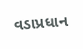વડાપ્રધાન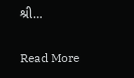શ્રી…

Read More